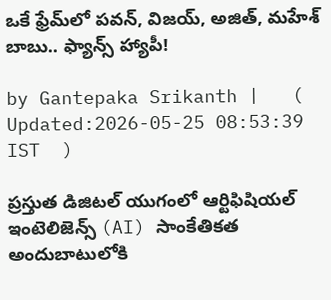ఒకే ఫ్రేమ్‌లో పవన్, విజయ్, అజిత్, మహేశ్ బాబు.. ఫ్యాన్స్ హ్యాపీ!

by Gantepaka Srikanth |   (  Updated:2026-05-25 08:53:39  IST  )

ప్రస్తుత డిజిటల్ యుగంలో ఆర్టిఫిషియల్ ఇంటెలిజెన్స్ (AI) సాంకేతికత అందుబాటులోకి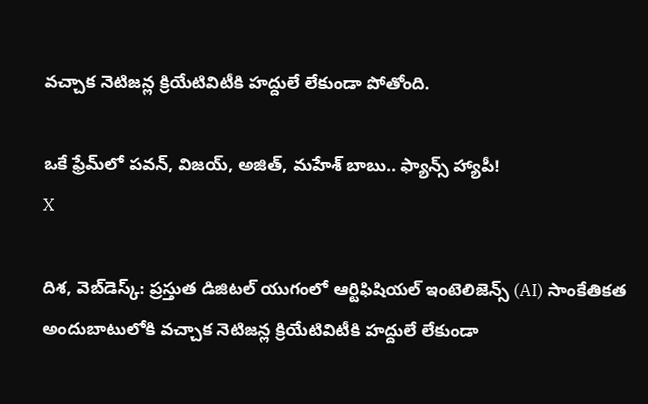వచ్చాక నెటిజన్ల క్రియేటివిటీకి హద్దులే లేకుండా పోతోంది.

ఒకే ఫ్రేమ్‌లో పవన్, విజయ్, అజిత్, మహేశ్ బాబు.. ఫ్యాన్స్ హ్యాపీ!
X

దిశ, వెబ్‌డెస్క్: ప్రస్తుత డిజిటల్ యుగంలో ఆర్టిఫిషియల్ ఇంటెలిజెన్స్ (AI) సాంకేతికత అందుబాటులోకి వచ్చాక నెటిజన్ల క్రియేటివిటీకి హద్దులే లేకుండా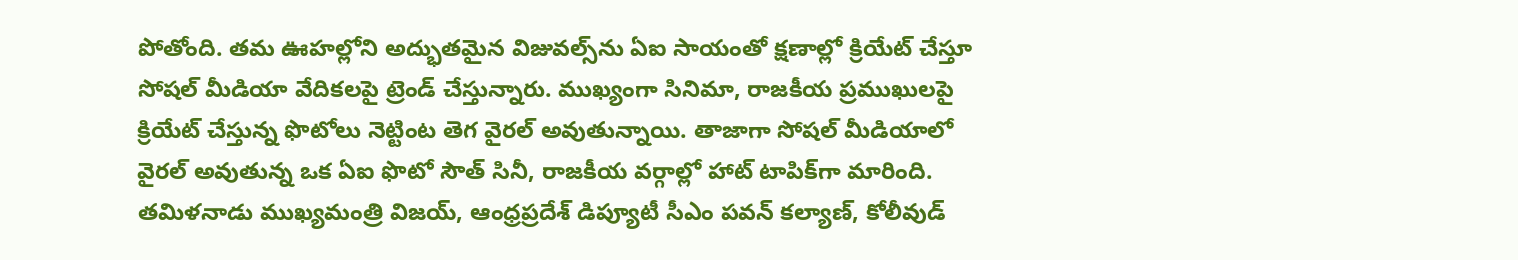పోతోంది. తమ ఊహల్లోని అద్భుతమైన విజువల్స్‌ను ఏఐ సాయంతో క్షణాల్లో క్రియేట్ చేస్తూ సోషల్ మీడియా వేదికలపై ట్రెండ్ చేస్తున్నారు. ముఖ్యంగా సినిమా, రాజకీయ ప్రముఖులపై క్రియేట్ చేస్తున్న ఫొటోలు నెట్టింట తెగ వైరల్ అవుతున్నాయి. తాజాగా సోషల్ మీడియాలో వైరల్ అవుతున్న ఒక ఏఐ ఫొటో సౌత్ సినీ, రాజకీయ వర్గాల్లో హాట్ టాపిక్‌గా మారింది. తమిళనాడు ముఖ్యమంత్రి విజయ్, ఆంధ్రప్రదేశ్ డిప్యూటీ సీఎం పవన్ కల్యాణ్, కోలీవుడ్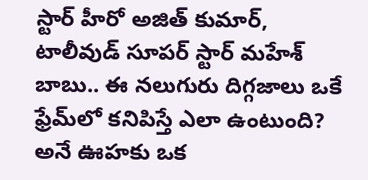స్టార్ హీరో అజిత్ కుమార్, టాలీవుడ్ సూపర్ స్టార్ మహేశ్ బాబు.. ఈ నలుగురు దిగ్గజాలు ఒకే ఫ్రేమ్‌లో కనిపిస్తే ఎలా ఉంటుంది? అనే ఊహకు ఒక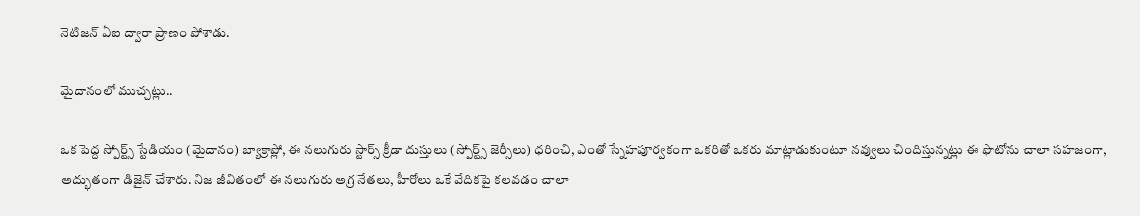నెటిజన్ ఏఐ ద్వారా ప్రాణం పోశాడు.

మైదానంలో ముచ్చట్లు..

ఒక పెద్ద స్పోర్ట్స్ స్టేడియం (మైదానం) బ్యాక్రాప్లో, ఈ నలుగురు స్టార్స్ క్రీడా దుస్తులు (స్పోర్ట్స్ జెర్సీలు) ధరించి, ఎంతో స్నేహపూర్వకంగా ఒకరితో ఒకరు మాట్లాడుకుంటూ నవ్వులు చిందిస్తున్నట్లు ఈ ఫొటోను చాలా సహజంగా, అద్భుతంగా డిజైన్ చేశారు. నిజ జీవితంలో ఈ నలుగురు అగ్ర నేతలు, హీరోలు ఒకే వేదికపై కలవడం చాలా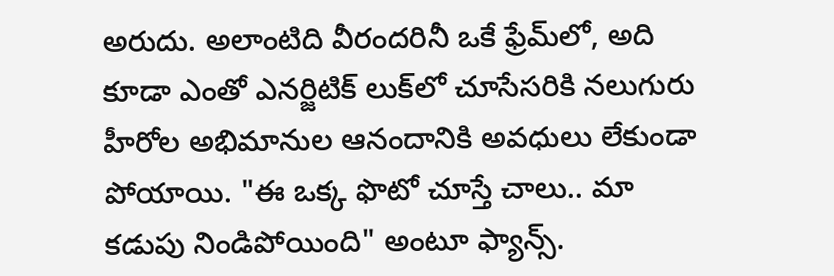అరుదు. అలాంటిది వీరందరినీ ఒకే ఫ్రేమ్‌లో, అది కూడా ఎంతో ఎనర్జిటిక్ లుక్‌లో చూసేసరికి నలుగురు హీరోల అభిమానుల ఆనందానికి అవధులు లేకుండా పోయాయి. "ఈ ఒక్క ఫొటో చూస్తే చాలు.. మా కడుపు నిండిపోయింది" అంటూ ఫ్యాన్స్.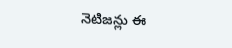నెటిజన్లు ఈ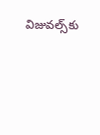విజువల్స్‌కు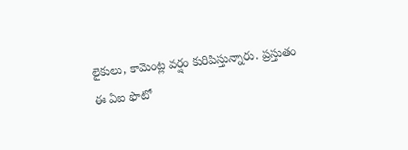లైకులు, కామెంట్ల వర్షం కురిపిస్తున్నారు. ప్రస్తుతం ఈ ఏఐ ఫొటో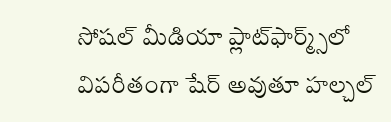సోషల్ మీడియా ప్లాట్‌ఫార్మ్స్‌లో విపరీతంగా షేర్ అవుతూ హల్చల్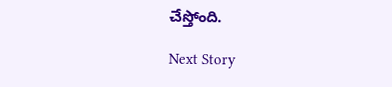చేస్తోంది.

Next Story